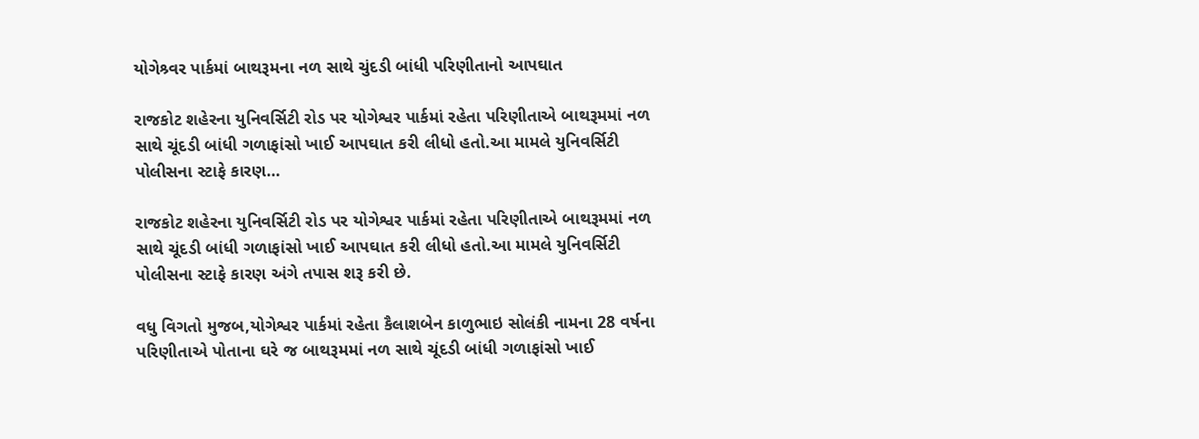યોગેશ્ર્વર પાર્કમાં બાથરૂમના નળ સાથે ચુંદડી બાંધી પરિણીતાનો આપઘાત

રાજકોટ શહેરના યુનિવર્સિટી રોડ પર યોગેશ્વર પાર્કમાં રહેતા પરિણીતાએ બાથરૂમમાં નળ સાથે ચૂંદડી બાંધી ગળાફાંસો ખાઈ આપઘાત કરી લીધો હતો.આ મામલે યુનિવર્સિટી પોલીસના સ્ટાફે કારણ…

રાજકોટ શહેરના યુનિવર્સિટી રોડ પર યોગેશ્વર પાર્કમાં રહેતા પરિણીતાએ બાથરૂમમાં નળ સાથે ચૂંદડી બાંધી ગળાફાંસો ખાઈ આપઘાત કરી લીધો હતો.આ મામલે યુનિવર્સિટી પોલીસના સ્ટાફે કારણ અંગે તપાસ શરૂ કરી છે.

વધુ વિગતો મુજબ,યોગેશ્વર પાર્કમાં રહેતા કૈલાશબેન કાળુભાઇ સોલંકી નામના 28 વર્ષના પરિણીતાએ પોતાના ઘરે જ બાથરૂમમાં નળ સાથે ચૂંદડી બાંધી ગળાફાંસો ખાઈ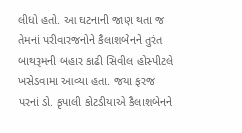લીધો હતો. આ ઘટનાની જાણ થતા જ તેમનાં પરીવારજનોને કૈલાશબેનને તુરંત બાથરૂમની બહાર કાઢી સિવીલ હોસ્પીટલે ખસેડવામા આવ્યા હતા. જયા ફરજ પરનાં ડો. કૃપાલી કોટડીયાએ કૈલાશબેનને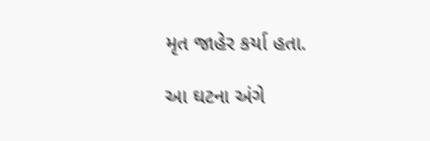મૃત જાહેર કર્યા હતા.

આ ઘટના અંગે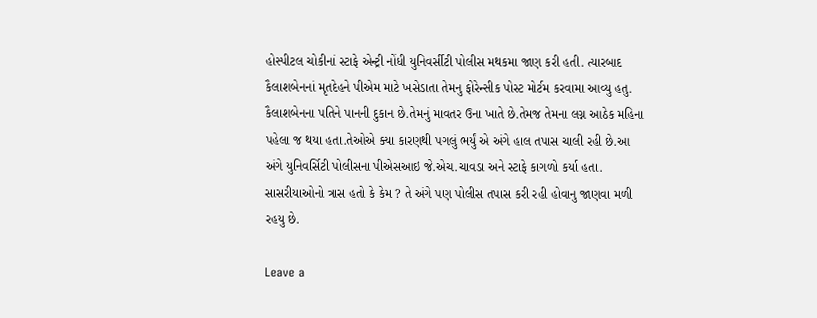હોસ્પીટલ ચોકીનાં સ્ટાફે એન્ટ્રી નોંધી યુનિવર્સીટી પોલીસ મથકમા જાણ કરી હતી. ત્યારબાદ કૈલાશબેનનાં મૃતદેહને પીએમ માટે ખસેડાતા તેમનુ ફોરેન્સીક પોસ્ટ મોર્ટમ કરવામા આવ્યુ હતુ. કૈલાશબેનના પતિને પાનની દુકાન છે.તેમનું માવતર ઉના ખાતે છે.તેમજ તેમના લગ્ન આઠેક મહિના પહેલા જ થયા હતા.તેઓએ ક્યા કારણથી પગલું ભર્યું એ અંગે હાલ તપાસ ચાલી રહી છે.આ અંગે યુનિવર્સિટી પોલીસના પીએસઆઇ જે.એચ.ચાવડા અને સ્ટાફે કાગળો કર્યા હતા. સાસરીયાઓનો ત્રાસ હતો કે કેમ ? તે અંગે પણ પોલીસ તપાસ કરી રહી હોવાનુ જાણવા મળી રહયુ છે.

Leave a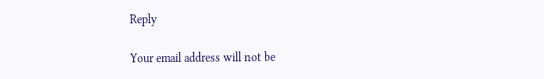Reply

Your email address will not be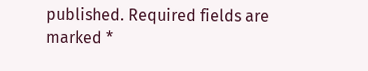published. Required fields are marked *